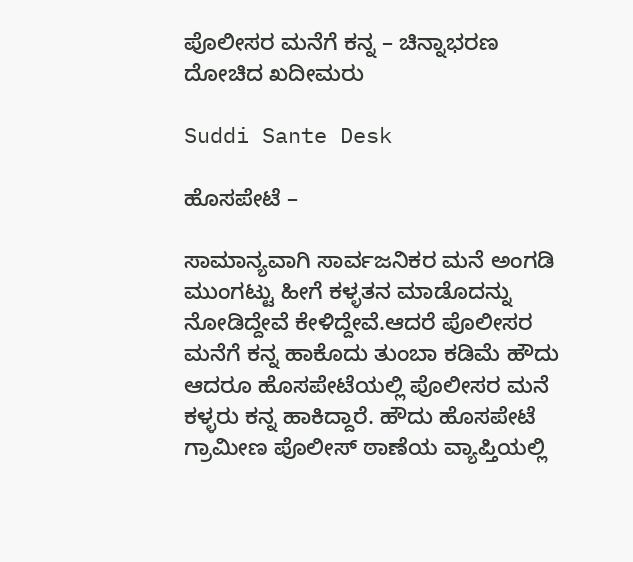ಪೊಲೀಸರ ಮನೆಗೆ ಕನ್ನ – ಚಿನ್ನಾಭರಣ ದೋಚಿದ ಖದೀಮರು

Suddi Sante Desk

ಹೊಸಪೇಟೆ –

ಸಾಮಾನ್ಯವಾಗಿ ಸಾರ್ವಜನಿಕರ ಮನೆ ಅಂಗಡಿ ಮುಂಗಟ್ಟು ಹೀಗೆ ಕಳ್ಳತನ ಮಾಡೊದನ್ನು ನೋಡಿದ್ದೇವೆ ಕೇಳಿದ್ದೇವೆ.ಆದರೆ ಪೊಲೀಸರ ಮನೆಗೆ ಕನ್ನ ಹಾಕೊದು ತುಂಬಾ ಕಡಿಮೆ ಹೌದು ಆದರೂ ಹೊಸಪೇಟೆಯಲ್ಲಿ ಪೊಲೀಸರ ಮನೆ ಕಳ್ಳರು ಕನ್ನ ಹಾಕಿದ್ದಾರೆ. ಹೌದು ಹೊಸಪೇಟೆ ಗ್ರಾಮೀಣ ಪೊಲೀಸ್ ಠಾಣೆಯ ವ್ಯಾಪ್ತಿಯಲ್ಲಿ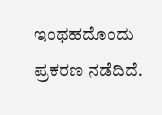ಇಂಥಹದೊಂದು ಪ್ರಕರಣ ನಡೆದಿದೆ.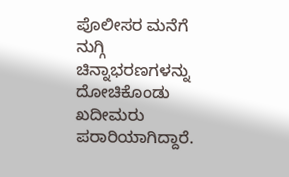ಪೊಲೀಸರ ಮನೆಗೆ ನುಗ್ಗಿ ಚಿನ್ನಾಭರಣಗಳನ್ನು ದೋಚಿಕೊಂಡು ಖದೀಮರು ಪರಾರಿಯಾಗಿದ್ದಾರೆ.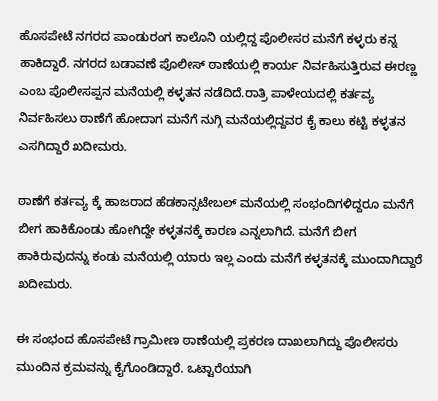ಹೊಸಪೇಟೆ ನಗರದ ಪಾಂಡುರಂಗ ಕಾಲೊನಿ ಯಲ್ಲಿದ್ದ ಪೊಲೀಸರ ಮನೆಗೆ ಕಳ್ಳರು ಕನ್ನ ಹಾಕಿದ್ದಾರೆ. ನಗರದ ಬಡಾವಣೆ ಪೊಲೀಸ್ ಠಾಣೆಯಲ್ಲಿ ಕಾರ್ಯ ನಿರ್ವಹಿಸುತ್ತಿರುವ ಈರಣ್ಣ ಎಂಬ ಪೊಲೀಸಪ್ಪನ ಮನೆಯಲ್ಲಿ ಕಳ್ಳತನ ನಡೆದಿದೆ.ರಾತ್ರಿ ಪಾಳೇಯದಲ್ಲಿ ಕರ್ತವ್ಯ ನಿರ್ವಹಿಸಲು ಠಾಣೆಗೆ ಹೋದಾಗ ಮನೆಗೆ ನುಗ್ಗಿ ಮನೆಯಲ್ಲಿದ್ದವರ ಕೈ ಕಾಲು ಕಟ್ಟಿ ಕಳ್ಳತನ ಎಸಗಿದ್ದಾರೆ ಖದೀಮರು.

ಠಾಣೆಗೆ ಕರ್ತವ್ಯ ಕ್ಕೆ ಹಾಜರಾದ ಹೆಡಕಾನ್ಸಟೇಬಲ್ ಮನೆಯಲ್ಲಿ ಸಂಭಂದಿಗಳಿದ್ದರೂ ಮನೆಗೆ ಬೀಗ ಹಾಕಿಕೊಂಡು ಹೋಗಿದ್ದೇ ಕಳ್ಳತನಕ್ಕೆ ಕಾರಣ ಎನ್ನಲಾಗಿದೆ. ಮನೆಗೆ ಬೀಗ ಹಾಕಿರುವುದನ್ನು ಕಂಡು ಮನೆಯಲ್ಲಿ ಯಾರು ಇಲ್ಲ ಎಂದು ಮನೆಗೆ ಕಳ್ಳತನಕ್ಕೆ ಮುಂದಾಗಿದ್ದಾರೆ ಖದೀಮರು.

ಈ ಸಂಭಂದ ಹೊಸಪೇಟೆ ಗ್ರಾಮೀಣ ಠಾಣೆಯಲ್ಲಿ ಪ್ರಕರಣ ದಾಖಲಾಗಿದ್ದು ಪೊಲೀಸರು ಮುಂದಿನ ಕ್ರಮವನ್ನು ಕೈಗೊಂಡಿದ್ದಾರೆ. ಒಟ್ಟಾರೆಯಾಗಿ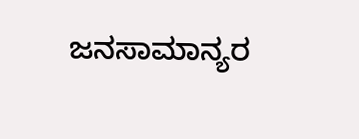ಜನಸಾಮಾನ್ಯರ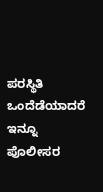ಪರಸ್ಥಿತಿ ಒಂದೆಡೆಯಾದರೆ ಇನ್ನೂ ಪೊಲೀಸರ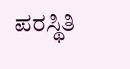ಪರಸ್ಥಿತಿ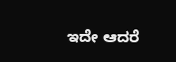ಇದೇ ಆದರೆ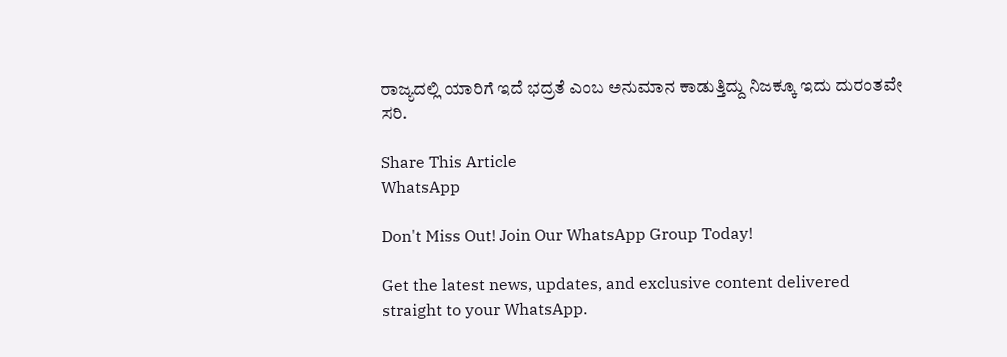ರಾಜ್ಯದಲ್ಲಿ ಯಾರಿಗೆ ಇದೆ ಭದ್ರತೆ ಎಂಬ ಅನುಮಾನ ಕಾಡುತ್ತಿದ್ದು ನಿಜಕ್ಕೂ ಇದು ದುರಂತವೇ ಸರಿ.

Share This Article
WhatsApp

Don't Miss Out! Join Our WhatsApp Group Today!

Get the latest news, updates, and exclusive content delivered straight to your WhatsApp.